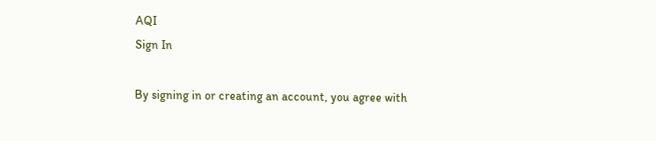AQI
Sign In

By signing in or creating an account, you agree with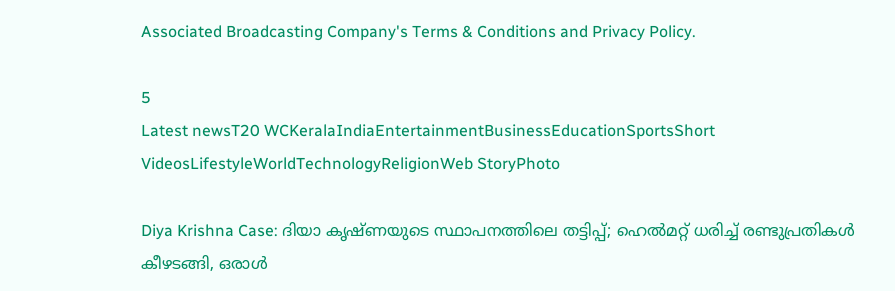Associated Broadcasting Company's Terms & Conditions and Privacy Policy.

5
Latest newsT20 WCKeralaIndiaEntertainmentBusinessEducationSportsShort VideosLifestyleWorldTechnologyReligionWeb StoryPhoto

Diya Krishna Case: ദിയാ കൃഷ്ണയുടെ സ്ഥാപനത്തിലെ തട്ടിപ്പ്; ഹെൽമറ്റ് ധരിച്ച് രണ്ടുപ്രതികൾ കീഴടങ്ങി, ഒരാൾ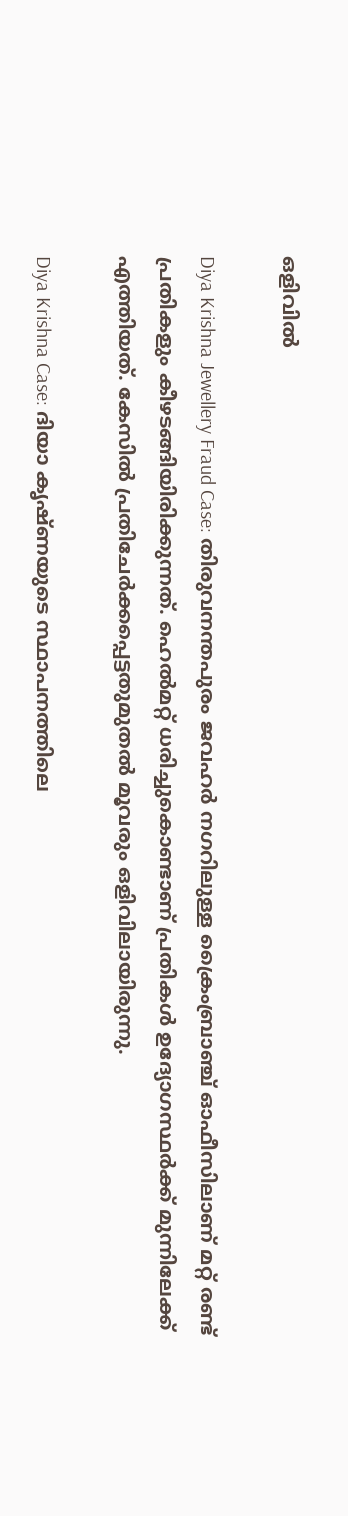ഒളിവിൽ

Diya Krishna Jewellery Fraud Case: തിരുവനന്തപുരം ജവഹർ നഗറിലുള്ള ക്രൈംബ്രാഞ്ച് ഓഫീസിലാണ് മറ്റ് രണ്ട് പ്രതികളും കീഴടങ്ങിയിരിക്കുന്നത്. ഹെൽമറ്റ് ധരിച്ചുകൊണ്ടാണ് പ്രതികൾ ഉദ്യോഗസ്ഥർക്ക് മുന്നിലേക്ക് എത്തിയത്. കേസിൽ പ്രതിചേർക്കപ്പെട്ടതുമുതൽ മൂവരും ഒളിവിലായിരുന്നു.

Diya Krishna Case: ദിയാ കൃഷ്ണയുടെ സ്ഥാപനത്തിലെ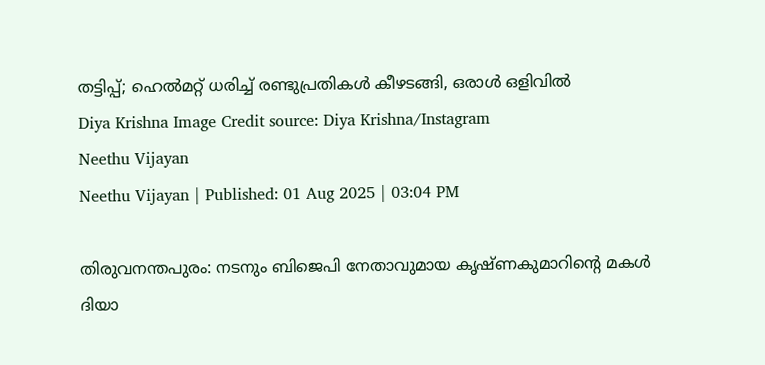തട്ടിപ്പ്; ഹെൽമറ്റ് ധരിച്ച് രണ്ടുപ്രതികൾ കീഴടങ്ങി, ഒരാൾ ഒളിവിൽ
Diya Krishna Image Credit source: Diya Krishna/Instagram
Neethu Vijayan
Neethu Vijayan | Published: 01 Aug 2025 | 03:04 PM

തിരുവനന്തപുരം: നടനും ബിജെപി നേതാവുമായ കൃഷ്ണകുമാറിന്റെ മകൾ ദിയാ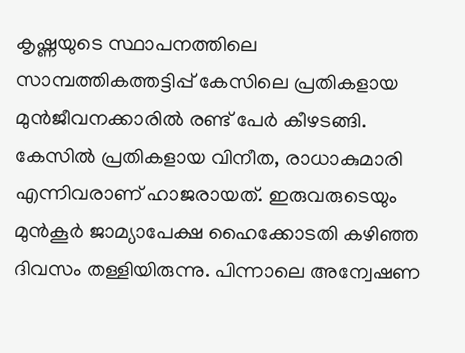കൃഷ്ണയുടെ സ്ഥാപനത്തിലെ സാമ്പത്തികത്തട്ടിപ്പ് കേസിലെ പ്രതികളായ മുൻജീവനക്കാരിൽ രണ്ട് പേർ കീഴടങ്ങി. കേസിൽ പ്രതികളായ വിനീത, രാധാകുമാരി എന്നിവരാണ് ഹാജരായത്. ഇരുവരുടെയും മുൻകൂർ ജാമ്യാപേക്ഷ ഹൈക്കോടതി കഴിഞ്ഞ ദിവസം തള്ളിയിരുന്നു. പിന്നാലെ അന്വേഷണ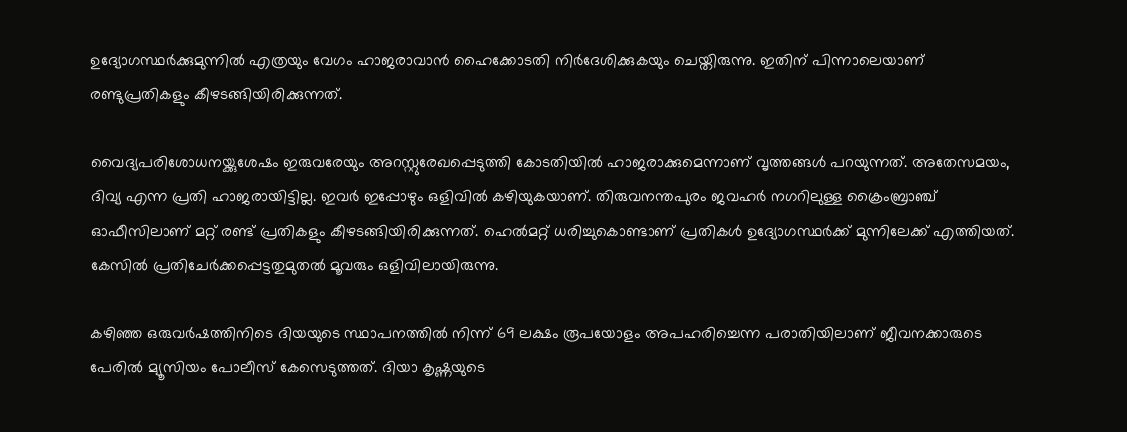ഉദ്യോഗസ്ഥർക്കുമുന്നിൽ എത്രയും വേഗം ഹാജരാവാൻ ഹൈക്കോടതി നിർദേശിക്കുകയും ചെയ്തിരുന്നു. ഇതിന് പിന്നാലെയാണ് രണ്ടുപ്രതികളും കീഴടങ്ങിയിരിക്കുന്നത്.

വൈദ്യപരിശോധനയ്ക്കുശേഷം ഇരുവരേയും അറസ്റ്റുരേഖപ്പെടുത്തി കോടതിയിൽ ഹാജരാക്കുമെന്നാണ് വൃത്തങ്ങൾ പറയുന്നത്. അതേസമയം, ദിവ്യ എന്ന പ്രതി ഹാജരായിട്ടില്ല. ഇവർ ഇപ്പോഴും ഒളിവിൽ കഴിയുകയാണ്. തിരുവനന്തപുരം ജവഹർ നഗറിലുള്ള ക്രൈംബ്രാഞ്ച് ഓഫീസിലാണ് മറ്റ് രണ്ട് പ്രതികളും കീഴടങ്ങിയിരിക്കുന്നത്. ഹെൽമറ്റ് ധരിച്ചുകൊണ്ടാണ് പ്രതികൾ ഉദ്യോഗസ്ഥർക്ക് മുന്നിലേക്ക് എത്തിയത്. കേസിൽ പ്രതിചേർക്കപ്പെട്ടതുമുതൽ മൂവരും ഒളിവിലായിരുന്നു.

കഴിഞ്ഞ ഒരുവർഷത്തിനിടെ ദിയയുടെ സ്ഥാപനത്തിൽ നിന്ന് 69 ലക്ഷം രൂപയോളം അപഹരിച്ചെന്ന പരാതിയിലാണ് ജീവനക്കാരുടെ പേരിൽ മ്യൂസിയം പോലീസ് കേസെടുത്തത്. ദിയാ കൃഷ്ണയുടെ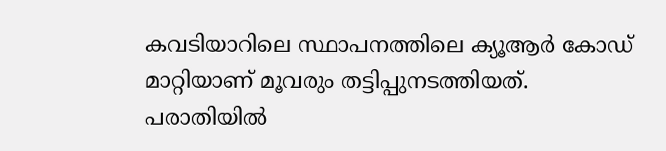കവടിയാറിലെ സ്ഥാപനത്തിലെ ക്യൂആർ കോഡ് മാറ്റിയാണ് മൂവരും തട്ടിപ്പുനടത്തിയത്. പരാതിയിൽ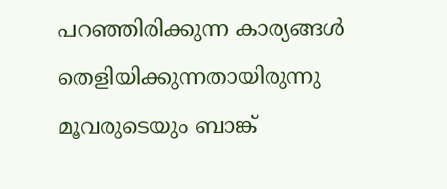പറഞ്ഞിരിക്കുന്ന കാര്യങ്ങൾ തെളിയിക്കുന്നതായിരുന്നു മൂവരുടെയും ബാങ്ക്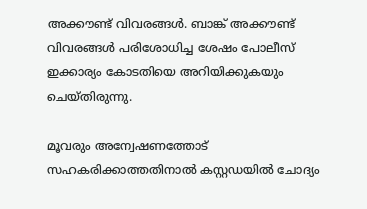അക്കൗണ്ട് വിവരങ്ങൾ. ബാങ്ക് അക്കൗണ്ട് വിവരങ്ങൾ പരിശോധിച്ച ശേഷം പോലീസ് ഇക്കാര്യം കോടതിയെ അറിയിക്കുകയും ചെയ്തിരുന്നു.

മൂവരും അന്വേഷണത്തോട് സഹകരിക്കാത്തതിനാൽ കസ്റ്റഡയിൽ ചോദ്യം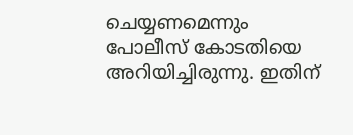ചെയ്യണമെന്നും പോലീസ് കോടതിയെ അറിയിച്ചിരുന്നു. ഇതിന്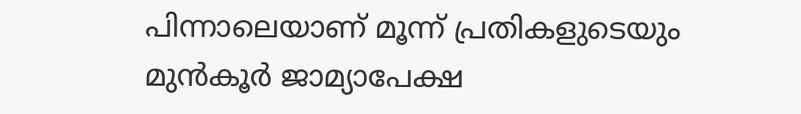പിന്നാലെയാണ് മൂന്ന് പ്രതികളുടെയും മുൻ‌കൂർ ജാമ്യാപേക്ഷ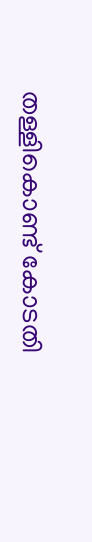തള്ളികൊണ്ട് കോടതി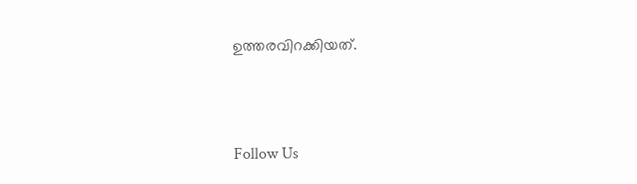ഉത്തരവിറക്കിയത്.



Follow Us